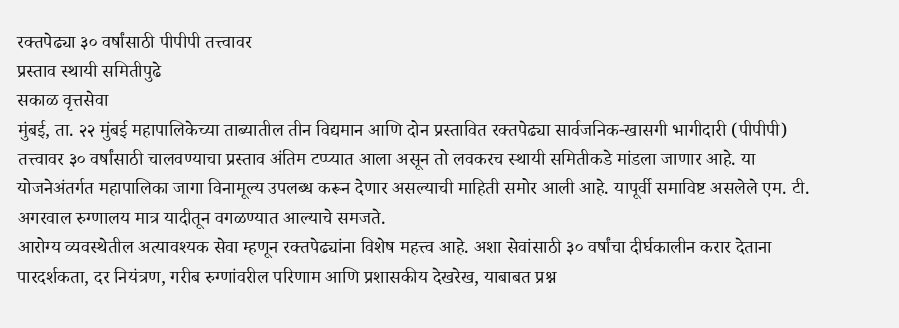रक्तपेढ्या ३० वर्षांसाठी पीपीपी तत्त्वावर
प्रस्ताव स्थायी समितीपुढे
सकाळ वृत्तसेवा
मुंबई, ता. २२ मुंबई महापालिकेच्या ताब्यातील तीन विद्यमान आणि दोन प्रस्तावित रक्तपेढ्या सार्वजनिक-खासगी भागीदारी (पीपीपी) तत्त्वावर ३० वर्षांसाठी चालवण्याचा प्रस्ताव अंतिम टप्प्यात आला असून तो लवकरच स्थायी समितीकडे मांडला जाणार आहे. या योजनेअंतर्गत महापालिका जागा विनामूल्य उपलब्ध करून देणार असल्याची माहिती समोर आली आहे. यापूर्वी समाविष्ट असलेले एम. टी. अगरवाल रुग्णालय मात्र यादीतून वगळण्यात आल्याचे समजते.
आरोग्य व्यवस्थेतील अत्यावश्यक सेवा म्हणून रक्तपेढ्यांना विशेष महत्त्व आहे. अशा सेवांसाठी ३० वर्षांचा दीर्घकालीन करार देताना पारदर्शकता, दर नियंत्रण, गरीब रुग्णांवरील परिणाम आणि प्रशासकीय देखरेख, याबाबत प्रश्न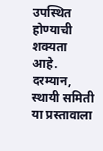उपस्थित होण्याची शक्यता आहे. दरम्यान, स्थायी समिती या प्रस्तावाला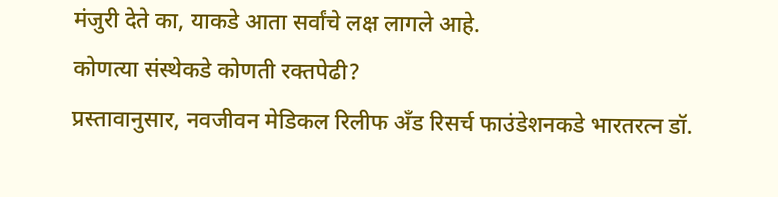मंजुरी देते का, याकडे आता सर्वांचे लक्ष लागले आहे.
कोणत्या संस्थेकडे कोणती रक्तपेढी?
प्रस्तावानुसार, नवजीवन मेडिकल रिलीफ अँड रिसर्च फाउंडेशनकडे भारतरत्न डॉ.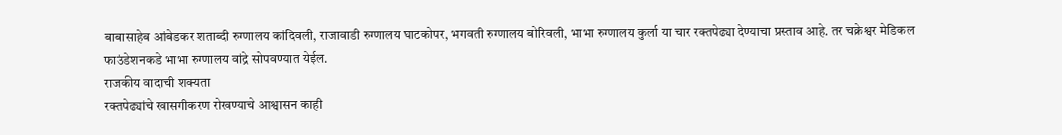बाबासाहेब आंबेडकर शताब्दी रुग्णालय कांदिवली, राजावाडी रुग्णालय घाटकोपर, भगवती रुग्णालय बोरिवली, भाभा रुग्णालय कुर्ला या चार रक्तपेढ्या देण्याचा प्रस्ताव आहे. तर चक्रेश्वर मेडिकल फाउंडेशनकडे भाभा रुग्णालय वांद्रे सोपवण्यात येईल.
राजकीय वादाची शक्यता
रक्तपेढ्यांचे खासगीकरण रोखण्याचे आश्वासन काही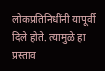लोकप्रतिनिधींनी यापूर्वी दिले होते. त्यामुळे हा प्रस्ताव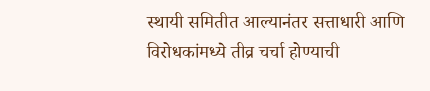स्थायी समितीत आल्यानंतर सत्ताधारी आणि विरोधकांमध्ये तीव्र चर्चा होण्याची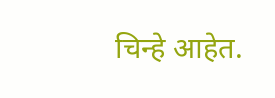चिन्हे आहेत.